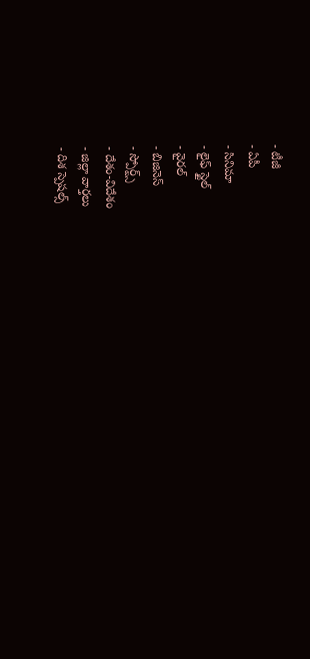- టీజీ
- ఏపీ
- సినిమా
- లైఫ్ స్టైల్
- వైరల్
- బిజినెస్
- స్పోర్ట్స్
- దేశం-విదేశం
- జిల్లా వార్తలు
- దిశ స్పెషల్స్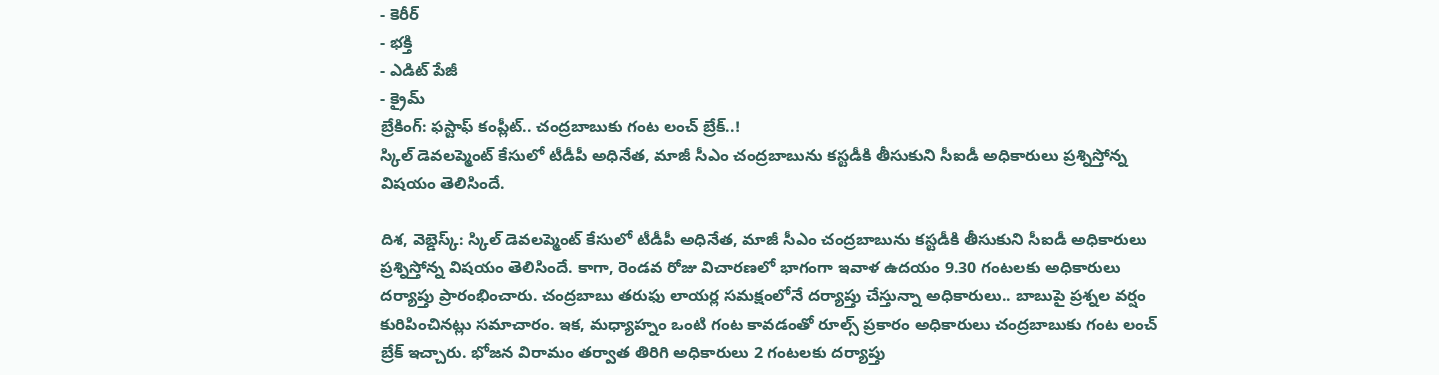- కెరీర్
- భక్తి
- ఎడిట్ పేజీ
- క్రైమ్
బ్రేకింగ్: ఫస్టాఫ్ కంప్లీట్.. చంద్రబాబుకు గంట లంచ్ బ్రేక్..!
స్కిల్ డెవలప్మెంట్ కేసులో టీడీపీ అధినేత, మాజీ సీఎం చంద్రబాబును కస్టడీకి తీసుకుని సీఐడీ అధికారులు ప్రశ్నిస్తోన్న విషయం తెలిసిందే.

దిశ, వెబ్డెస్క్: స్కిల్ డెవలప్మెంట్ కేసులో టీడీపీ అధినేత, మాజీ సీఎం చంద్రబాబును కస్టడీకి తీసుకుని సీఐడీ అధికారులు ప్రశ్నిస్తోన్న విషయం తెలిసిందే. కాగా, రెండవ రోజు విచారణలో భాగంగా ఇవాళ ఉదయం 9.30 గంటలకు అధికారులు దర్యాప్తు ప్రారంభించారు. చంద్రబాబు తరుఫు లాయర్ల సమక్షంలోనే దర్యాప్తు చేస్తున్నా అధికారులు.. బాబుపై ప్రశ్నల వర్షం కురిపించినట్లు సమాచారం. ఇక, మధ్యాహ్నం ఒంటి గంట కావడంతో రూల్స్ ప్రకారం అధికారులు చంద్రబాబుకు గంట లంచ్ బ్రేక్ ఇచ్చారు. భోజన విరామం తర్వాత తిరిగి అధికారులు 2 గంటలకు దర్యాప్తు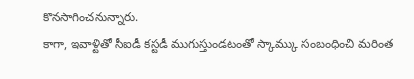కొనసాగించనున్నారు.
కాగా, ఇవాళ్టితో సీఐడీ కస్టడీ ముగుస్తుండటంతో స్కామ్కు సంబంధించి మరింత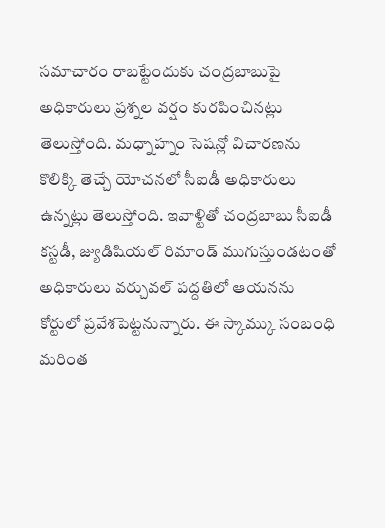సమాచారం రాబట్టేందుకు చంద్రబాబుపై అధికారులు ప్రశ్నల వర్షం కురపించినట్లు తెలుస్తోంది. మధ్నాహ్నం సెషన్లో విచారణను కొలిక్కి తెచ్చే యోచనలో సీఐడీ అధికారులు ఉన్నట్లు తెలుస్తోంది. ఇవాళ్టితో చంద్రబాబు సీఐడీ కస్టడీ, జ్యుడిషియల్ రిమాండ్ ముగుస్తుండటంతో అధికారులు వర్చువల్ పద్దతిలో ఆయనను కోర్టులో ప్రవేశపెట్టనున్నారు. ఈ స్కామ్కు సంబంధి మరింత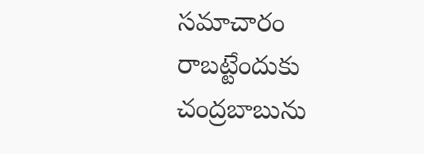సమాచారం రాబట్టేందుకు చంద్రబాబును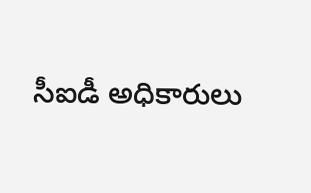సీఐడీ అధికారులు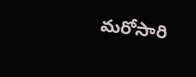మరోసారి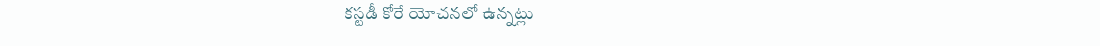కస్టడీ కోరే యోచనలో ఉన్నట్లు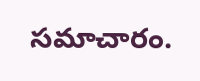సమాచారం.